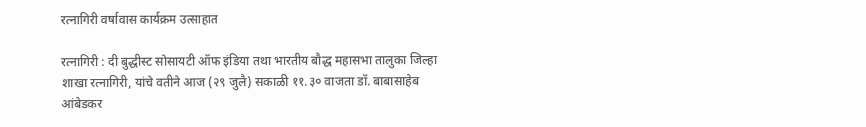रत्नागिरी वर्षावास कार्यक्रम उत्साहात

रत्नागिरी : दी बुद्धीस्ट सोसायटी ऑफ इंडिया तथा भारतीय बौद्ध महासभा तालुका जिल्हा शाखा रत्नागिरी, यांचे वतीने आज (२९ जुलै) सकाळी ११.३० वाजता डॉ. बाबासाहेब आंबेडकर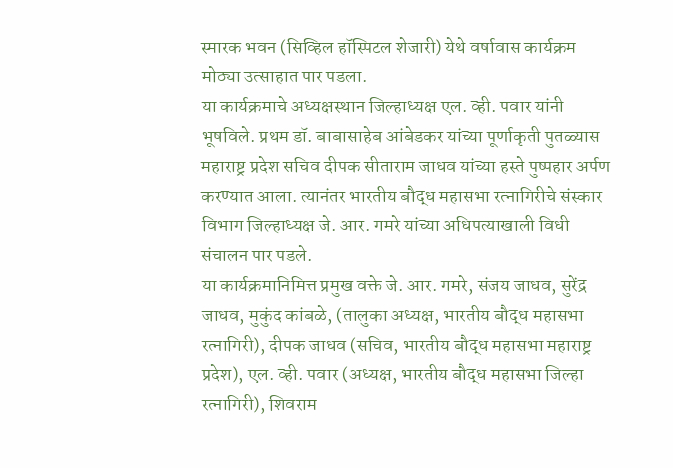स्मारक भवन (सिव्हिल हॉस्पिटल शेजारी) येथे वर्षावास कार्यक्रम मोठ्या उत्साहात पार पडला.
या कार्यक्रमाचे अध्यक्षस्थान जिल्हाध्यक्ष एल. व्ही. पवार यांनी भूषविले. प्रथम डॉ. बाबासाहेब आंबेडकर यांच्या पूर्णाकृती पुतळ्यास महाराष्ट्र प्रदेश सचिव दीपक सीताराम जाधव यांच्या हस्ते पुष्पहार अर्पण करण्यात आला. त्यानंतर भारतीय बौद्ध महासभा रत्नागिरीचे संस्कार विभाग जिल्हाध्यक्ष जे. आर. गमरे यांच्या अधिपत्याखाली विधी संचालन पार पडले.
या कार्यक्रमानिमित्त प्रमुख वक्ते जे. आर. गमरे, संजय जाधव, सुरेंद्र जाधव, मुकुंद कांबळे, (तालुका अध्यक्ष, भारतीय बौद्ध महासभा रत्नागिरी), दीपक जाधव (सचिव, भारतीय बौद्ध महासभा महाराष्ट्र प्रदेश), एल. व्ही. पवार (अध्यक्ष, भारतीय बौद्ध महासभा जिल्हा रत्नागिरी), शिवराम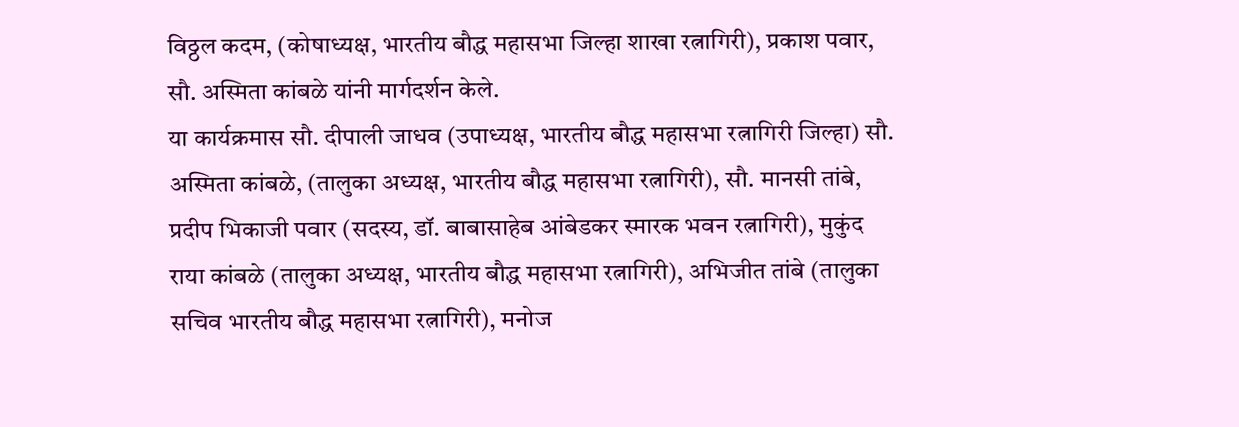विठ्ठल कदम, (कोषाध्यक्ष, भारतीय बौद्ध महासभा जिल्हा शाखा रत्नागिरी), प्रकाश पवार, सौ. अस्मिता कांबळे यांनी मार्गदर्शन केले.
या कार्यक्रमास सौ. दीपाली जाधव (उपाध्यक्ष, भारतीय बौद्ध महासभा रत्नागिरी जिल्हा) सौ. अस्मिता कांबळे, (तालुका अध्यक्ष, भारतीय बौद्ध महासभा रत्नागिरी), सौ. मानसी तांबे, प्रदीप भिकाजी पवार (सदस्य, डॉ. बाबासाहेब आंबेडकर स्मारक भवन रत्नागिरी), मुकुंद राया कांबळे (तालुका अध्यक्ष, भारतीय बौद्ध महासभा रत्नागिरी), अभिजीत तांबे (तालुका सचिव भारतीय बौद्ध महासभा रत्नागिरी), मनोज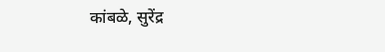कांबळे, सुरेंद्र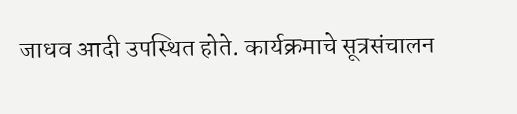जाधव आदी उपस्थित होते. कार्यक्रमाचे सूत्रसंचालन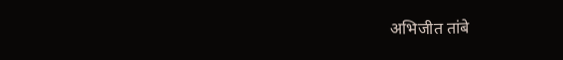अभिजीत तांबे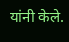यांनी केले.